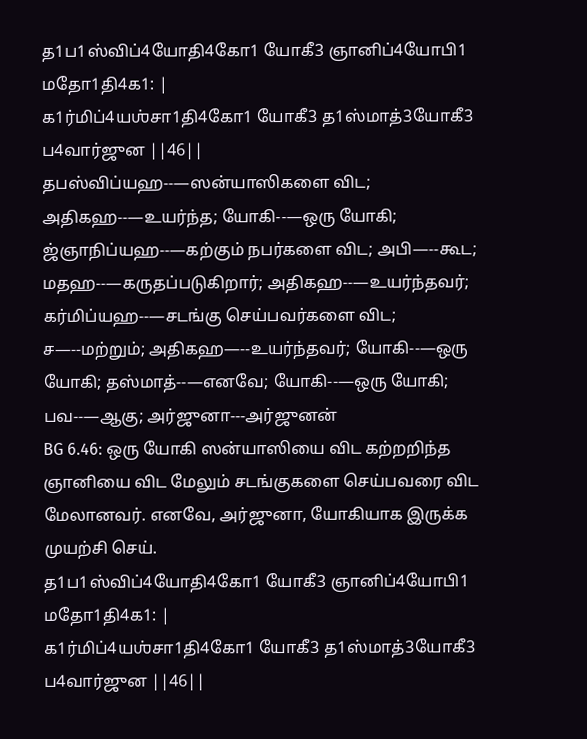த1ப1ஸ்விப்4யோதி4கோ1 யோகீ3 ஞானிப்4யோபி1 மதோ1தி4க1: |
க1ர்மிப்4யஶ்சா1தி4கோ1 யோகீ3 த1ஸ்மாத்3யோகீ3 ப4வார்ஜுன ||46||
தபஸ்விப்யஹ--—ஸன்யாஸிகளை விட; அதிகஹ--—உயர்ந்த; யோகி--—ஒரு யோகி; ஜ்ஞாநிப்யஹ--—கற்கும் நபர்களை விட; அபி—--கூட; மதஹ--—கருதப்படுகிறார்; அதிகஹ--—உயர்ந்தவர்; கர்மிப்யஹ--—சடங்கு செய்பவர்களை விட; ச—--மற்றும்; அதிகஹ—--உயர்ந்தவர்; யோகி--—ஒரு யோகி; தஸ்மாத்--—எனவே; யோகி--—ஒரு யோகி; பவ--—ஆகு; அர்ஜுனா---அர்ஜுனன்
BG 6.46: ஒரு யோகி ஸன்யாஸியை விட கற்றறிந்த ஞானியை விட மேலும் சடங்குகளை செய்பவரை விட மேலானவர். எனவே, அர்ஜுனா, யோகியாக இருக்க முயற்சி செய்.
த1ப1ஸ்விப்4யோதி4கோ1 யோகீ3 ஞானிப்4யோபி1 மதோ1தி4க1: |
க1ர்மிப்4யஶ்சா1தி4கோ1 யோகீ3 த1ஸ்மாத்3யோகீ3 ப4வார்ஜுன ||46||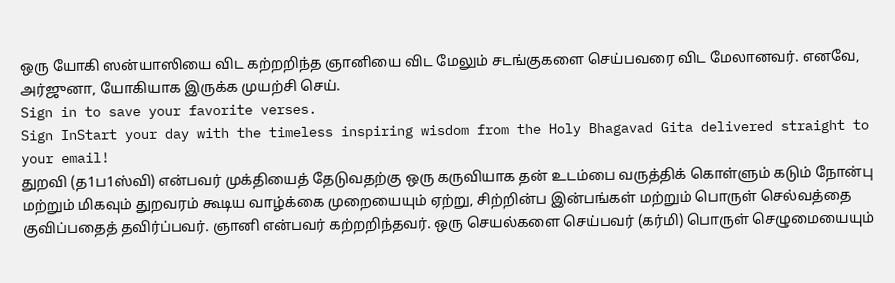ஒரு யோகி ஸன்யாஸியை விட கற்றறிந்த ஞானியை விட மேலும் சடங்குகளை செய்பவரை விட மேலானவர். எனவே, அர்ஜுனா, யோகியாக இருக்க முயற்சி செய்.
Sign in to save your favorite verses.
Sign InStart your day with the timeless inspiring wisdom from the Holy Bhagavad Gita delivered straight to your email!
துறவி (த1ப1ஸ்வி) என்பவர் முக்தியைத் தேடுவதற்கு ஒரு கருவியாக தன் உடம்பை வருத்திக் கொள்ளும் கடும் நோன்பு மற்றும் மிகவும் துறவரம் கூடிய வாழ்க்கை முறையையும் ஏற்று, சிற்றின்ப இன்பங்கள் மற்றும் பொருள் செல்வத்தை குவிப்பதைத் தவிர்ப்பவர். ஞானி என்பவர் கற்றறிந்தவர். ஒரு செயல்களை செய்பவர் (கர்மி) பொருள் செழுமையையும்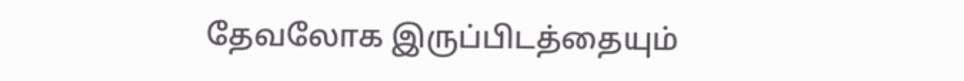தேவலோக இருப்பிடத்தையும்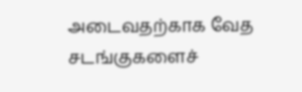அடைவதற்காக வேத சடங்குகளைச்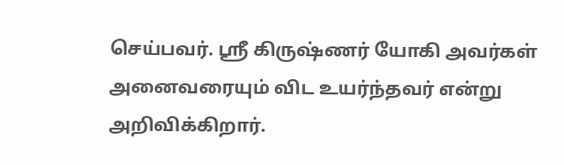செய்பவர். ஸ்ரீ கிருஷ்ணர் யோகி அவர்கள் அனைவரையும் விட உயர்ந்தவர் என்று அறிவிக்கிறார்.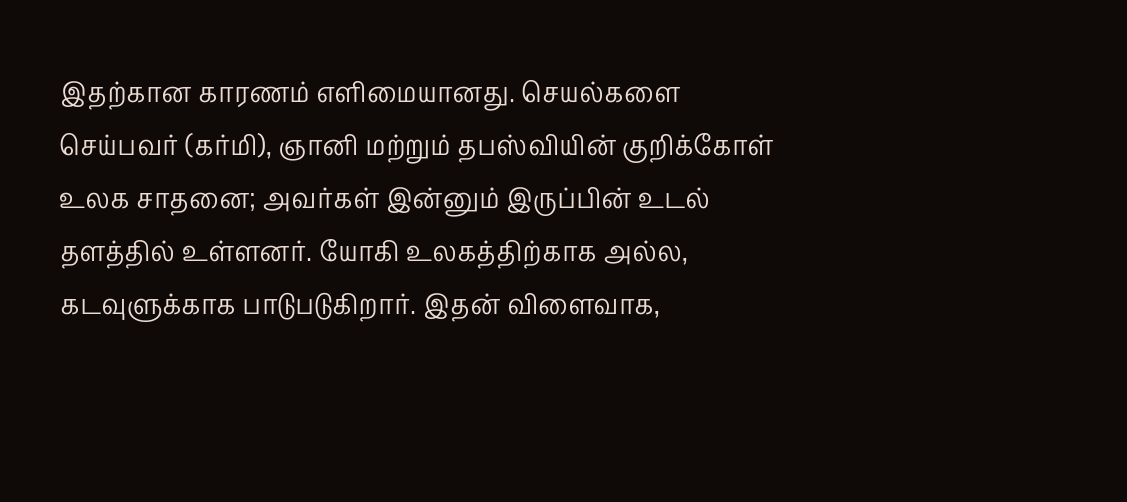இதற்கான காரணம் எளிமையானது. செயல்களை செய்பவர் (கர்மி), ஞானி மற்றும் தபஸ்வியின் குறிக்கோள் உலக சாதனை; அவர்கள் இன்னும் இருப்பின் உடல் தளத்தில் உள்ளனர். யோகி உலகத்திற்காக அல்ல, கடவுளுக்காக பாடுபடுகிறார். இதன் விளைவாக,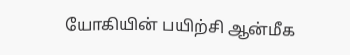யோகியின் பயிற்சி ஆன்மீக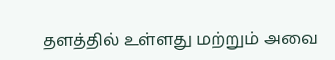தளத்தில் உள்ளது மற்றும் அவை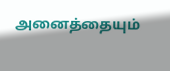அனைத்தையும்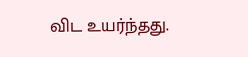விட உயர்ந்தது.